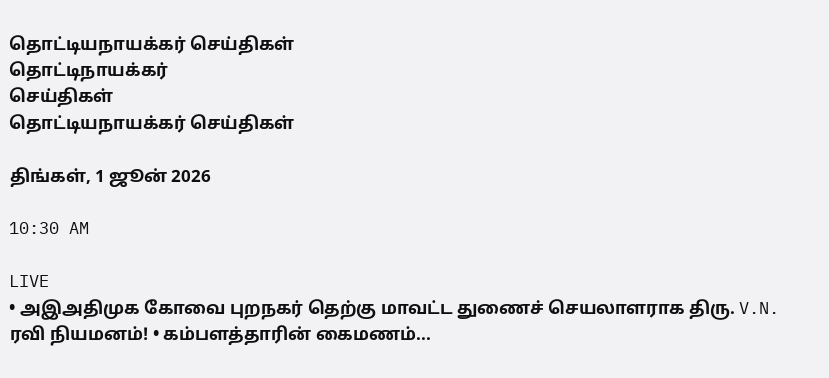தொட்டியநாயக்கர் செய்திகள்
தொட்டிநாயக்கர்
செய்திகள்
தொட்டியநாயக்கர் செய்திகள்

திங்கள், 1 ஜூன் 2026

10:30 AM

LIVE
• அஇஅதிமுக கோவை புறநகர் தெற்கு மாவட்ட துணைச் செயலாளராக திரு. V.N. ரவி நியமனம்! • கம்பளத்தாரின் கைமணம்...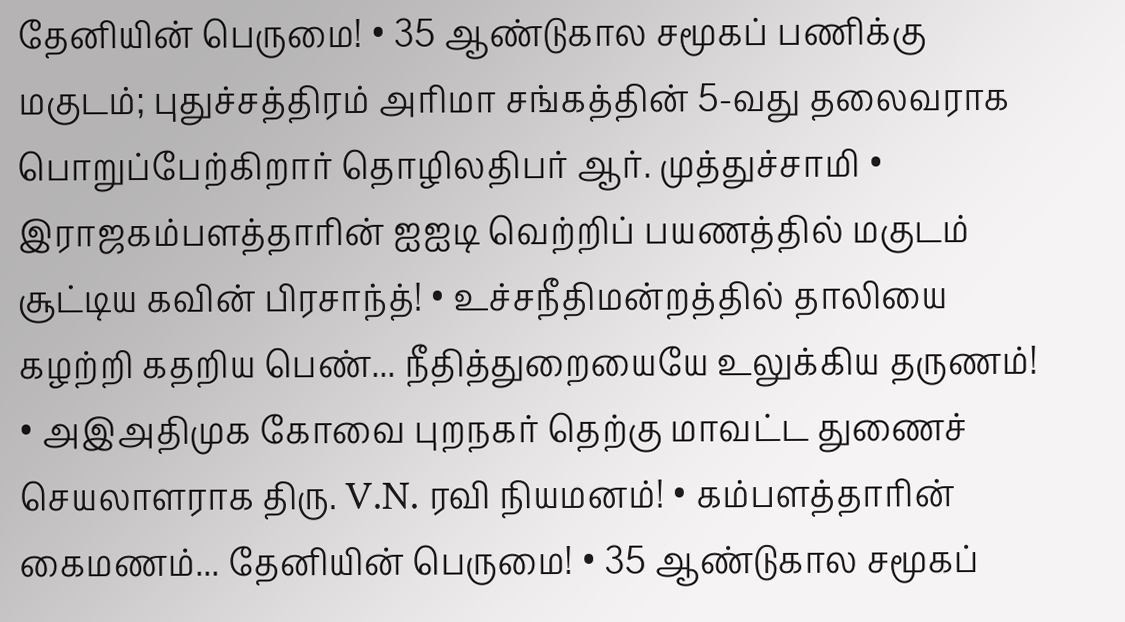தேனியின் பெருமை! • 35 ஆண்டுகால சமூகப் பணிக்கு மகுடம்; புதுச்சத்திரம் அரிமா சங்கத்தின் 5-வது தலைவராக பொறுப்பேற்கிறார் தொழிலதிபர் ஆர். முத்துச்சாமி • இராஜகம்பளத்தாரின் ஐஐடி வெற்றிப் பயணத்தில் மகுடம் சூட்டிய கவின் பிரசாந்த்! • உச்சநீதிமன்றத்தில் தாலியை கழற்றி கதறிய பெண்... நீதித்துறையையே உலுக்கிய தருணம்! • அஇஅதிமுக கோவை புறநகர் தெற்கு மாவட்ட துணைச் செயலாளராக திரு. V.N. ரவி நியமனம்! • கம்பளத்தாரின் கைமணம்... தேனியின் பெருமை! • 35 ஆண்டுகால சமூகப்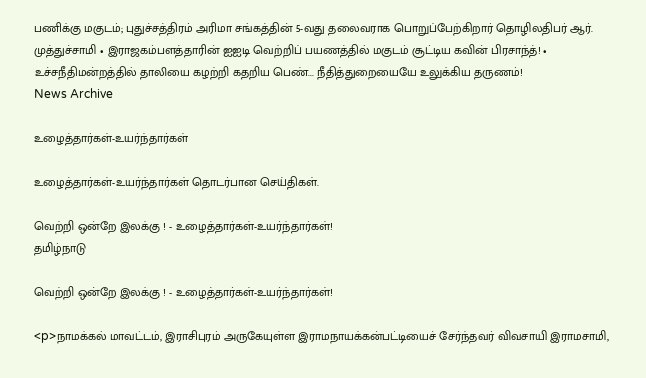பணிக்கு மகுடம்; புதுச்சத்திரம் அரிமா சங்கத்தின் 5-வது தலைவராக பொறுப்பேற்கிறார் தொழிலதிபர் ஆர். முத்துச்சாமி • இராஜகம்பளத்தாரின் ஐஐடி வெற்றிப் பயணத்தில் மகுடம் சூட்டிய கவின் பிரசாந்த்! • உச்சநீதிமன்றத்தில் தாலியை கழற்றி கதறிய பெண்... நீதித்துறையையே உலுக்கிய தருணம்!
News Archive

உழைத்தார்கள்-உயர்ந்தார்கள்

உழைத்தார்கள்-உயர்ந்தார்கள் தொடர்பான செய்திகள்.

வெற்றி ஒன்றே இலக்கு ! - உழைத்தார்கள்-உயர்ந்தார்கள்!
தமிழ்நாடு

வெற்றி ஒன்றே இலக்கு ! - உழைத்தார்கள்-உயர்ந்தார்கள்!

<p>நாமக்கல் மாவட்டம், இராசிபுரம் அருகேயுள்ள இராமநாயக்கன்பட்டியைச் சேர்ந்தவர் விவசாயி இராமசாமி,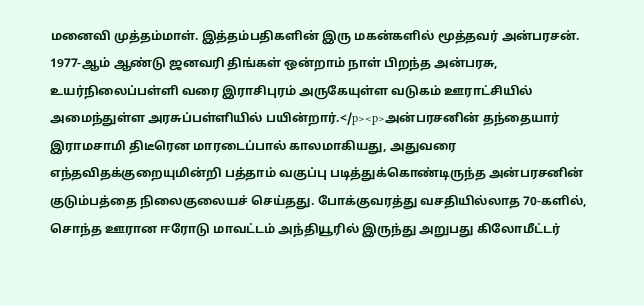மனைவி முத்தம்மாள். இத்தம்பதிகளின் இரு மகன்களில் மூத்தவர் அன்பரசன். 1977-ஆம் ஆண்டு ஜனவரி திங்கள் ஒன்றாம் நாள் பிறந்த அன்பரசு, உயர்நிலைப்பள்ளி வரை இராசிபுரம் அருகேயுள்ள வடுகம் ஊராட்சியில் அமைந்துள்ள அரசுப்பள்ளியில் பயின்றார்.</p><p>அன்பரசனின் தந்தையார் இராமசாமி திடீரென மாரடைப்பால் காலமாகியது, அதுவரை எந்தவிதக்குறையுமின்றி பத்தாம் வகுப்பு படித்துக்கொண்டிருந்த அன்பரசனின் குடும்பத்தை நிலைகுலையச் செய்தது. போக்குவரத்து வசதியில்லாத 70-களில், சொந்த ஊரான ஈரோடு மாவட்டம் அந்தியூரில் இருந்து அறுபது கிலோமீட்டர்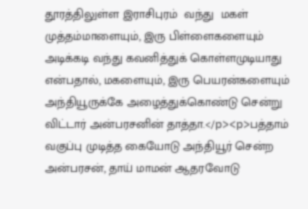தூரத்திலுள்ள இராசிபுரம்  வந்து  மகள் முத்தம்மாளையும், இரு பிள்ளைகளையும் அடிக்கடி வந்து கவனித்துக் கொள்ளமுடியாது என்பதால், மகளையும், இரு பெயரன்களையும் அந்தியூருக்கே அழைத்துக்கொண்டு சென்று விட்டார் அன்பரசனின் தாத்தா.</p><p>பத்தாம் வகுப்பு முடித்த கையோடு அந்தியூர் சென்ற அன்பரசன், தாய் மாமன் ஆதரவோடு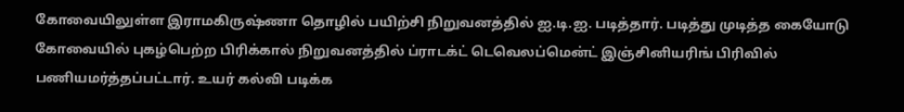கோவையிலுள்ள இராமகிருஷ்ணா தொழில் பயிற்சி நிறுவனத்தில் ஐ.டி.ஐ. படித்தார். படித்து முடித்த கையோடு கோவையில் புகழ்பெற்ற பிரிக்கால் நிறுவனத்தில் ப்ராடக்ட் டெவெலப்மென்ட் இஞ்சினியரிங் பிரிவில் பணியமர்த்தப்பட்டார். உயர் கல்வி படிக்க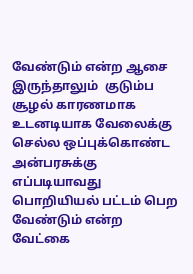வேண்டும் என்ற ஆசை இருந்தாலும்  குடும்ப சூழல் காரணமாக உடனடியாக வேலைக்கு செல்ல ஒப்புக்கொண்ட அன்பரசுக்கு எப்படியாவது பொறியியல் பட்டம் பெற வேண்டும் என்ற வேட்கை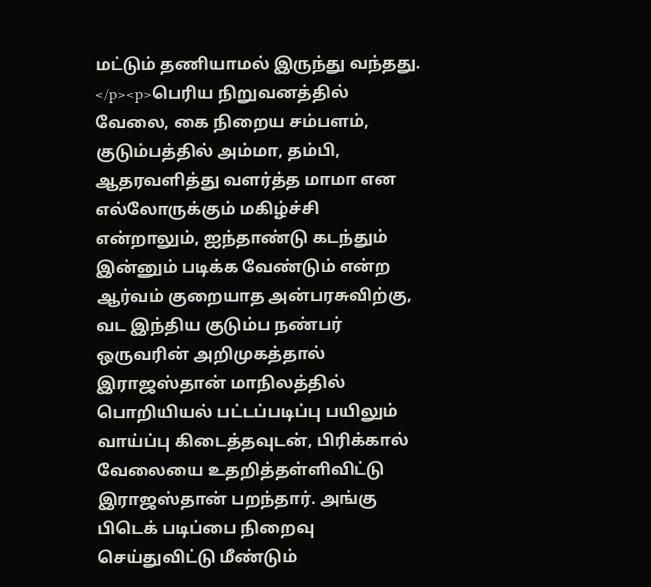மட்டும் தணியாமல் இருந்து வந்தது. </p><p>பெரிய நிறுவனத்தில் வேலை, கை நிறைய சம்பளம், குடும்பத்தில் அம்மா, தம்பி, ஆதரவளித்து வளர்த்த மாமா என எல்லோருக்கும் மகிழ்ச்சி என்றாலும், ஐந்தாண்டு கடந்தும் இன்னும் படிக்க வேண்டும் என்ற ஆர்வம் குறையாத அன்பரசுவிற்கு, வட இந்திய குடும்ப நண்பர் ஒருவரின் அறிமுகத்தால் இராஜஸ்தான் மாநிலத்தில் பொறியியல் பட்டப்படிப்பு பயிலும் வாய்ப்பு கிடைத்தவுடன், பிரிக்கால் வேலையை உதறித்தள்ளிவிட்டு இராஜஸ்தான் பறந்தார். அங்கு பிடெக் படிப்பை நிறைவு செய்துவிட்டு மீண்டும்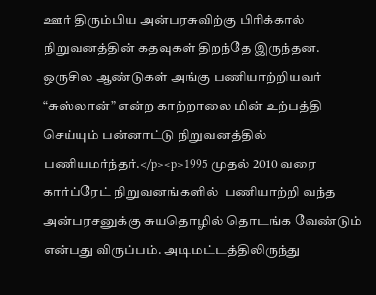ஊர் திரும்பிய அன்பரசுவிற்கு பிரிக்கால் நிறுவனத்தின் கதவுகள் திறந்தே இருந்தன. ஒருசில ஆண்டுகள் அங்கு பணியாற்றியவர் “சுஸ்லான்” என்ற காற்றாலை மின் உற்பத்தி செய்யும் பன்னாட்டு நிறுவனத்தில் பணியமர்ந்தர்.</p><p>1995 முதல் 2010 வரை கார்ப்ரேட் நிறுவனங்களில்  பணியாற்றி வந்த அன்பரசனுக்கு சுயதொழில் தொடங்க வேண்டும் என்பது விருப்பம். அடிமட்டத்திலிருந்து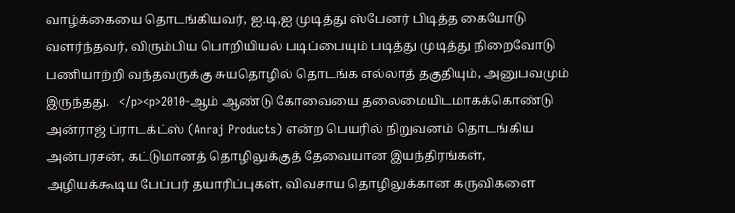வாழ்க்கையை தொடங்கியவர், ஐ.டி,ஐ முடித்து ஸ்பேனர் பிடித்த கையோடு வளர்ந்தவர், விரும்பிய பொறியியல் படிப்பையும் படித்து முடித்து நிறைவோடு பணியாற்றி வந்தவருக்கு சுயதொழில் தொடங்க எல்லாத் தகுதியும், அனுபவமும் இருந்தது.   </p><p>2010-ஆம் ஆண்டு கோவையை தலைமையிடமாகக்கொண்டு அன்ராஜ் ப்ராடக்ட்ஸ் (Anraj Products) என்ற பெயரில் நிறுவனம் தொடங்கிய அன்பரசன், கட்டுமானத் தொழிலுக்குத் தேவையான இயந்திரங்கள், அழியக்கூடிய பேப்பர் தயாரிப்புகள், விவசாய தொழிலுக்கான கருவிகளை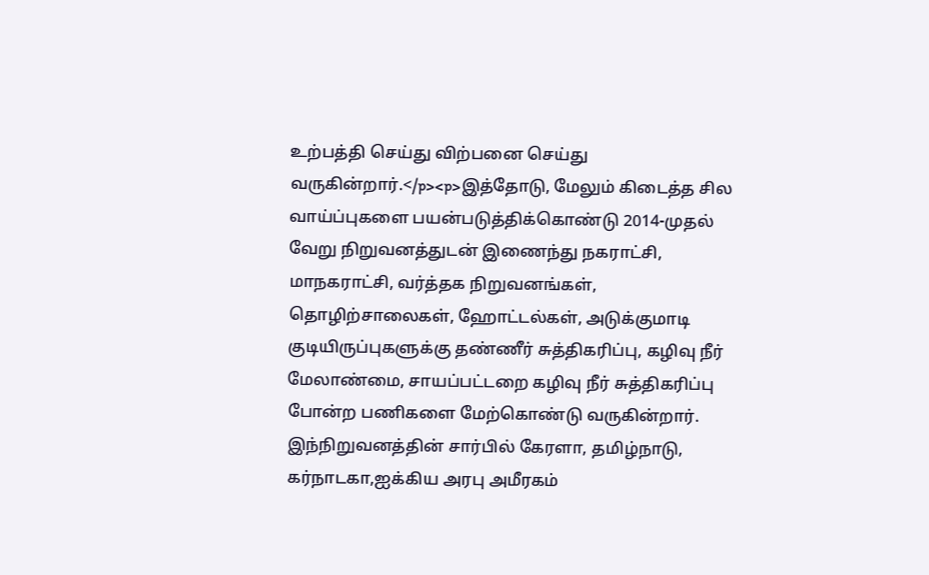உற்பத்தி செய்து விற்பனை செய்து வருகின்றார்.</p><p>இத்தோடு, மேலும் கிடைத்த சில வாய்ப்புகளை பயன்படுத்திக்கொண்டு 2014-முதல் வேறு நிறுவனத்துடன் இணைந்து நகராட்சி, மாநகராட்சி, வர்த்தக நிறுவனங்கள், தொழிற்சாலைகள், ஹோட்டல்கள், அடுக்குமாடி குடியிருப்புகளுக்கு தண்ணீர் சுத்திகரிப்பு, கழிவு நீர் மேலாண்மை, சாயப்பட்டறை கழிவு நீர் சுத்திகரிப்பு போன்ற பணிகளை மேற்கொண்டு வருகின்றார். இந்நிறுவனத்தின் சார்பில் கேரளா, தமிழ்நாடு, கர்நாடகா,ஐக்கிய அரபு அமீரகம்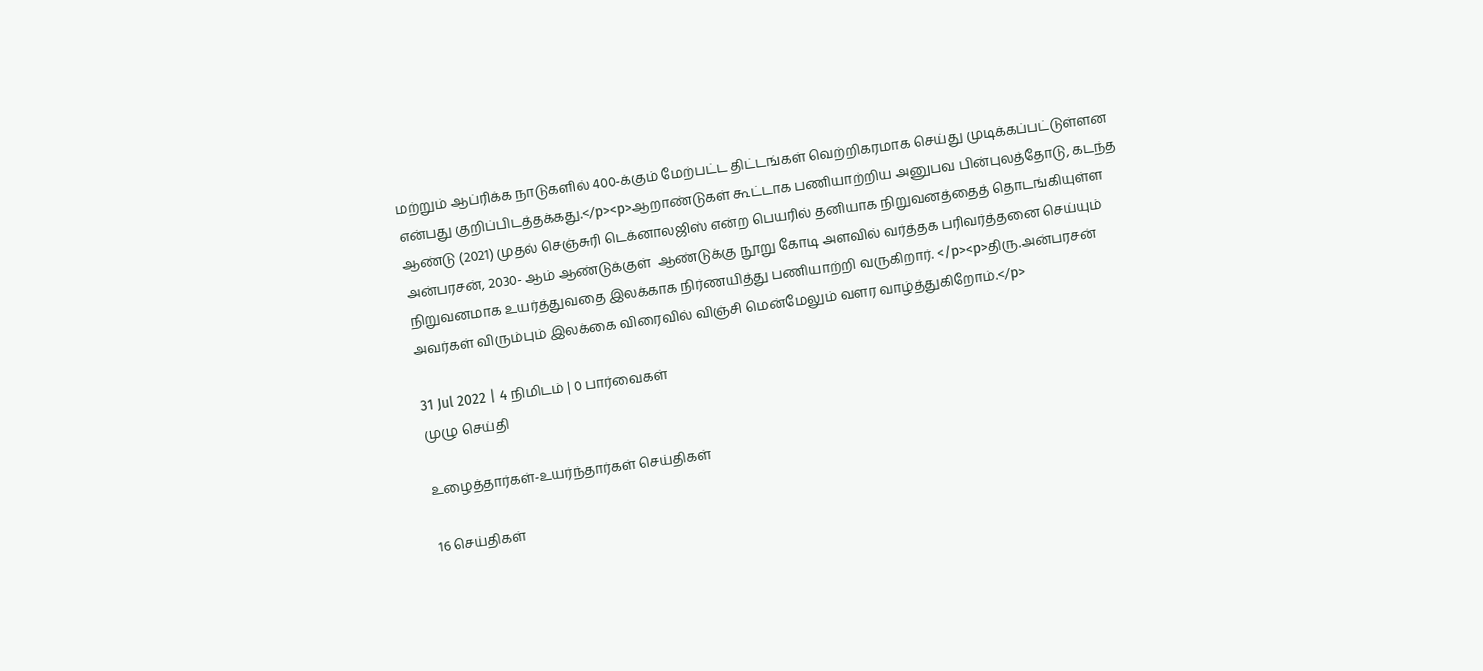மற்றும் ஆப்ரிக்க நாடுகளில் 400-க்கும் மேற்பட்ட திட்டங்கள் வெற்றிகரமாக செய்து முடிக்கப்பட்டுள்ளன என்பது குறிப்பிடத்தக்கது.</p><p>ஆறாண்டுகள் கூட்டாக பணியாற்றிய அனுபவ பின்புலத்தோடு, கடந்த ஆண்டு (2021) முதல் செஞ்சுரி டெக்னாலஜிஸ் என்ற பெயரில் தனியாக நிறுவனத்தைத் தொடங்கியுள்ள அன்பரசன், 2030- ஆம் ஆண்டுக்குள்  ஆண்டுக்கு நூறு கோடி அளவில் வர்த்தக பரிவர்த்தனை செய்யும் நிறுவனமாக உயர்த்துவதை இலக்காக நிர்ணயித்து பணியாற்றி வருகிறார். </p><p>திரு.அன்பரசன் அவர்கள் விரும்பும் இலக்கை விரைவில் விஞ்சி மென்மேலும் வளர வாழ்த்துகிறோம்.</p>

31 Jul 2022 | 4 நிமிடம் | 0 பார்வைகள்
முழு செய்தி

உழைத்தார்கள்-உயர்ந்தார்கள் செய்திகள்

16 செய்திகள்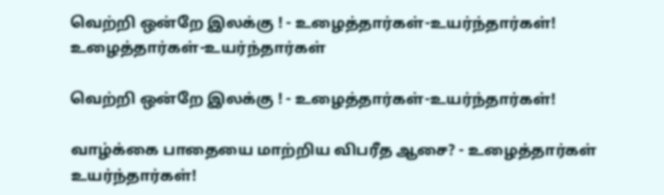வெற்றி ஒன்றே இலக்கு ! - உழைத்தார்கள்-உயர்ந்தார்கள்!
உழைத்தார்கள்-உயர்ந்தார்கள்

வெற்றி ஒன்றே இலக்கு ! - உழைத்தார்கள்-உயர்ந்தார்கள்!

வாழ்க்கை பாதையை மாற்றிய விபரீத ஆசை? - உழைத்தார்கள் உயர்ந்தார்கள்!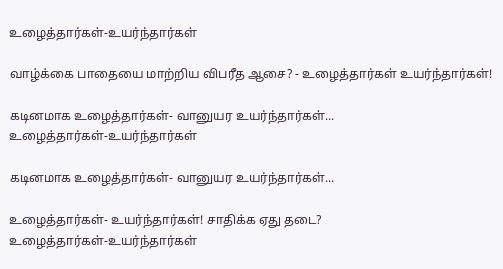உழைத்தார்கள்-உயர்ந்தார்கள்

வாழ்க்கை பாதையை மாற்றிய விபரீத ஆசை? - உழைத்தார்கள் உயர்ந்தார்கள்!

கடினமாக உழைத்தார்கள்- வானுயர உயர்ந்தார்கள்...
உழைத்தார்கள்-உயர்ந்தார்கள்

கடினமாக உழைத்தார்கள்- வானுயர உயர்ந்தார்கள்...

உழைத்தார்கள்- உயர்ந்தார்கள்! சாதிக்க ஏது தடை?
உழைத்தார்கள்-உயர்ந்தார்கள்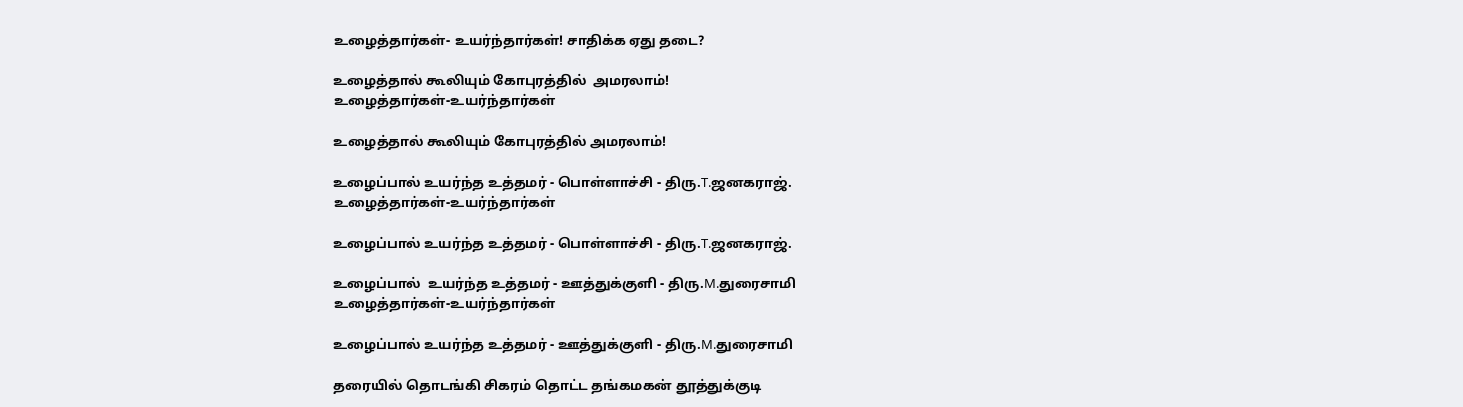உழைத்தார்கள்- உயர்ந்தார்கள்! சாதிக்க ஏது தடை?

உழைத்தால் கூலியும் கோபுரத்தில்  அமரலாம்!
உழைத்தார்கள்-உயர்ந்தார்கள்

உழைத்தால் கூலியும் கோபுரத்தில் அமரலாம்!

உழைப்பால் உயர்ந்த உத்தமர் - பொள்ளாச்சி - திரு.T.ஜனகராஜ்.
உழைத்தார்கள்-உயர்ந்தார்கள்

உழைப்பால் உயர்ந்த உத்தமர் - பொள்ளாச்சி - திரு.T.ஜனகராஜ்.

உழைப்பால்  உயர்ந்த உத்தமர் - ஊத்துக்குளி - திரு.M.துரைசாமி
உழைத்தார்கள்-உயர்ந்தார்கள்

உழைப்பால் உயர்ந்த உத்தமர் - ஊத்துக்குளி - திரு.M.துரைசாமி

தரையில் தொடங்கி சிகரம் தொட்ட தங்கமகன் தூத்துக்குடி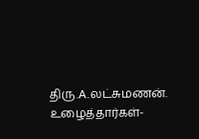திரு.A.லட்சுமணன்.
உழைத்தார்கள்-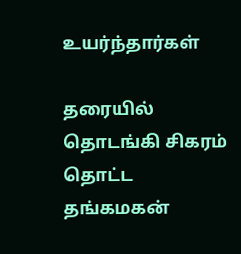உயர்ந்தார்கள்

தரையில் தொடங்கி சிகரம் தொட்ட தங்கமகன்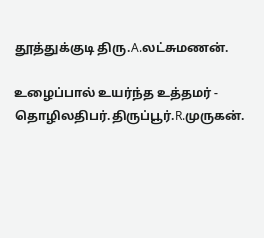தூத்துக்குடி திரு.A.லட்சுமணன்.

உழைப்பால் உயர்ந்த உத்தமர் - தொழிலதிபர்.திருப்பூர்.R.முருகன்.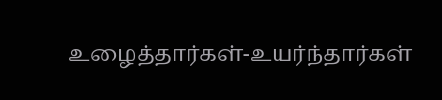உழைத்தார்கள்-உயர்ந்தார்கள்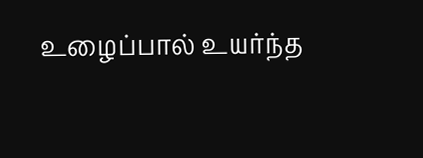உழைப்பால் உயர்ந்த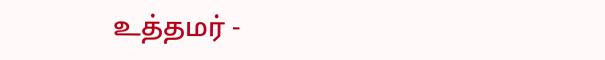உத்தமர் -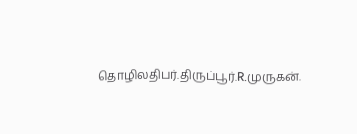தொழிலதிபர்.திருப்பூர்.R.முருகன்.